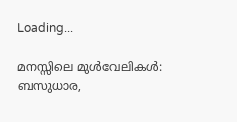Loading...

മനസ്സിലെ മുൾവേലികൾ: ബസുധാര,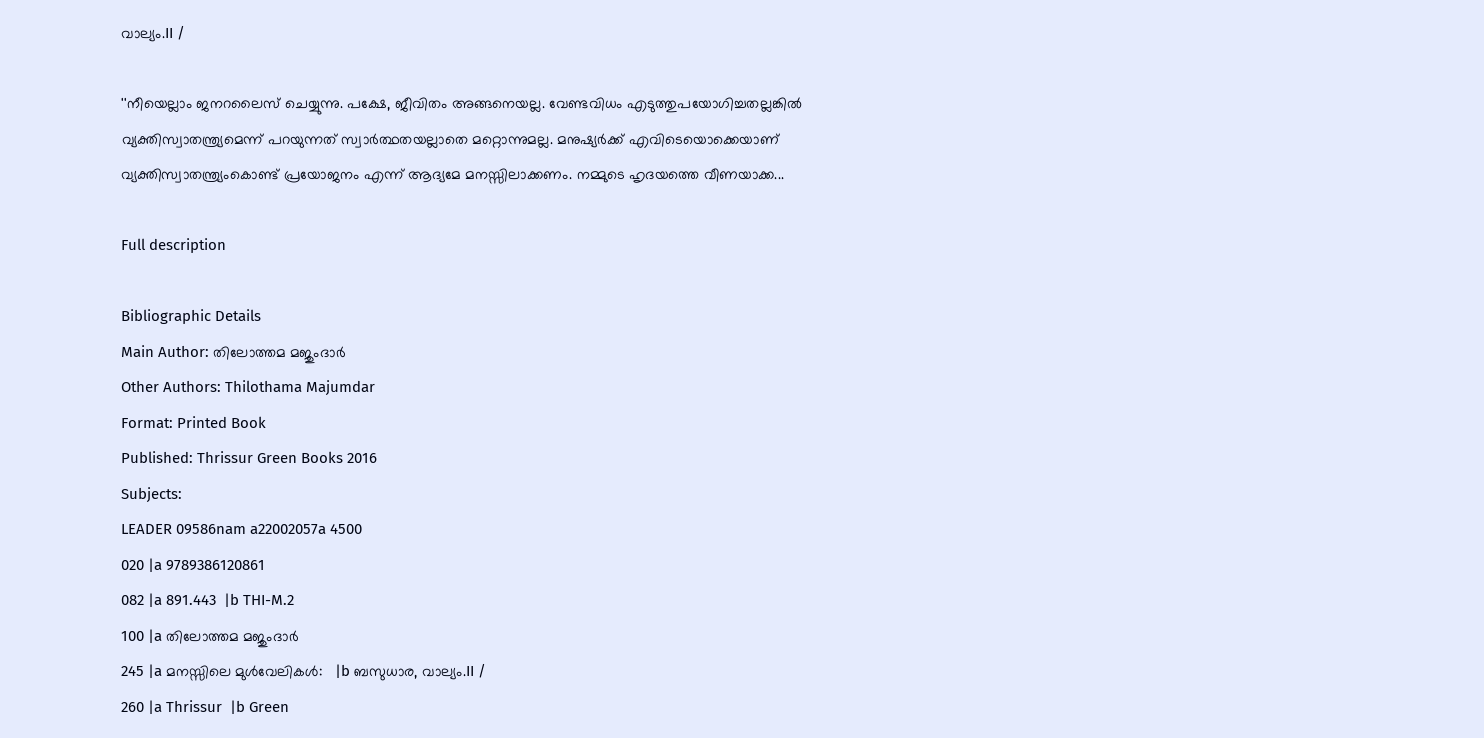വാല്യം.II /

''നീയെല്ലാം ജനറലൈസ് ചെയ്യുന്നു. പക്ഷേ, ജീവിതം അങ്ങനെയല്ല. വേണ്ടവിധം എടുത്തുപയോഗിച്ചതല്ലങ്കില്‍ വ്യക്തിസ്വാതന്ത്ര്യമെന്ന് പറയുന്നത് സ്വാര്‍ത്ഥതയല്ലാതെ മറ്റൊന്നുമല്ല. മനുഷ്യര്‍ക്ക് എവിടെയൊക്കെയാണ് വ്യക്തിസ്വാതന്ത്ര്യംകൊണ്ട് പ്രയോജനം എന്ന് ആദ്യമേ മനസ്സിലാക്കണം. നമ്മുടെ ഹൃദയത്തെ വീണയാക്ക...

Full description

Bibliographic Details
Main Author: തിലോത്തമ മജുംദാർ
Other Authors: Thilothama Majumdar
Format: Printed Book
Published: Thrissur Green Books 2016
Subjects:
LEADER 09586nam a22002057a 4500
020 |a 9789386120861
082 |a 891.443  |b THI-M.2
100 |a തിലോത്തമ മജുംദാർ
245 |a മനസ്സിലെ മുൾവേലികൾ:   |b ബസുധാര, വാല്യം.II /
260 |a Thrissur  |b Green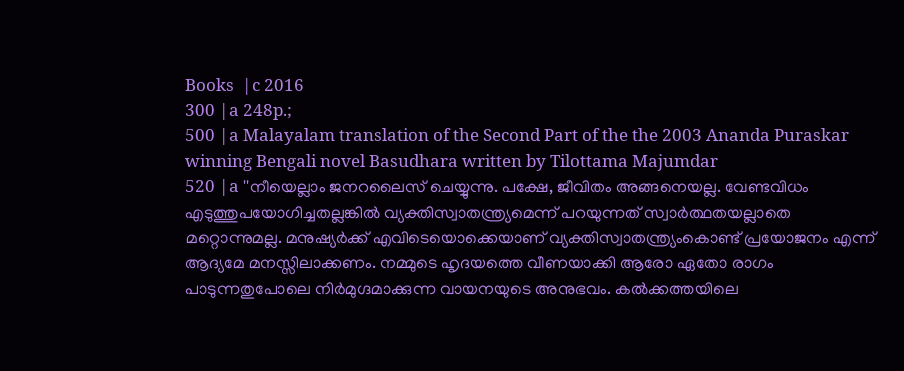Books  |c 2016
300 |a 248p.;
500 |a Malayalam translation of the Second Part of the the 2003 Ananda Puraskar winning Bengali novel Basudhara written by Tilottama Majumdar
520 |a ''നീയെല്ലാം ജനറലൈസ് ചെയ്യുന്നു. പക്ഷേ, ജീവിതം അങ്ങനെയല്ല. വേണ്ടവിധം എടുത്തുപയോഗിച്ചതല്ലങ്കില്‍ വ്യക്തിസ്വാതന്ത്ര്യമെന്ന് പറയുന്നത് സ്വാര്‍ത്ഥതയല്ലാതെ മറ്റൊന്നുമല്ല. മനുഷ്യര്‍ക്ക് എവിടെയൊക്കെയാണ് വ്യക്തിസ്വാതന്ത്ര്യംകൊണ്ട് പ്രയോജനം എന്ന് ആദ്യമേ മനസ്സിലാക്കണം. നമ്മുടെ ഹൃദയത്തെ വീണയാക്കി ആരോ ഏതോ രാഗം പാടുന്നതുപോലെ നിര്‍മുഗ്ദമാക്കുന്ന വായനയുടെ അനുഭവം. കല്‍ക്കത്തയിലെ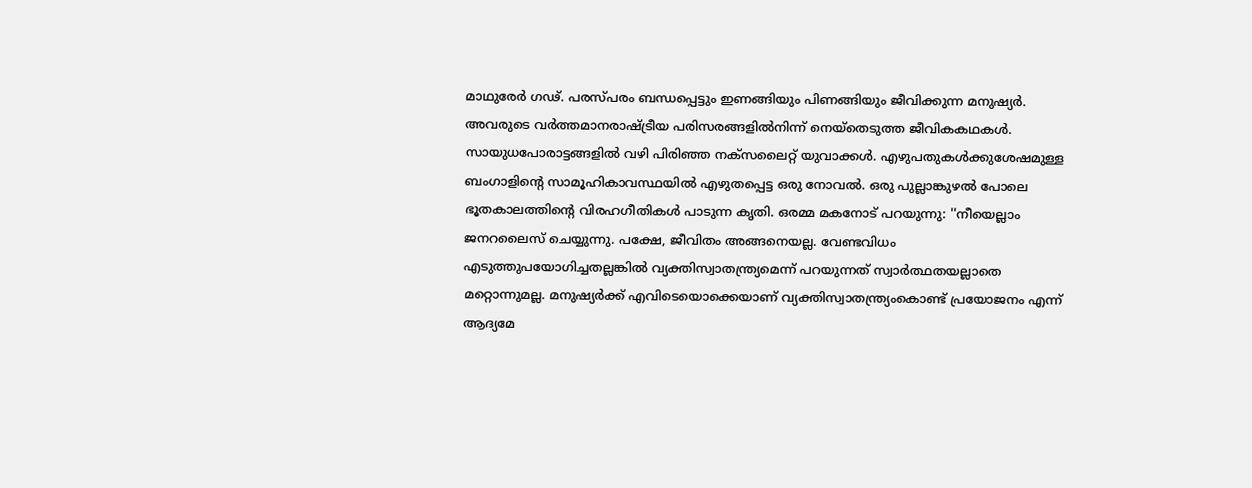മാഥുരേര്‍ ഗഢ്. പരസ്പരം ബന്ധപ്പെട്ടും ഇണങ്ങിയും പിണങ്ങിയും ജീവിക്കുന്ന മനുഷ്യര്‍. അവരുടെ വര്‍ത്തമാനരാഷ്ട്രീയ പരിസരങ്ങളില്‍നിന്ന് നെയ്‌തെടുത്ത ജീവികകഥകള്‍. സായുധപോരാട്ടങ്ങളില്‍ വഴി പിരിഞ്ഞ നക്‌സലൈറ്റ് യുവാക്കള്‍. എഴുപതുകള്‍ക്കുശേഷമുള്ള ബംഗാളിന്റെ സാമൂഹികാവസ്ഥയില്‍ എഴുതപ്പെട്ട ഒരു നോവല്‍. ഒരു പുല്ലാങ്കുഴല്‍ പോലെ ഭൂതകാലത്തിന്റെ വിരഹഗീതികള്‍ പാടുന്ന കൃതി. ഒരമ്മ മകനോട് പറയുന്നു: ''നീയെല്ലാം ജനറലൈസ് ചെയ്യുന്നു. പക്ഷേ, ജീവിതം അങ്ങനെയല്ല. വേണ്ടവിധം എടുത്തുപയോഗിച്ചതല്ലങ്കില്‍ വ്യക്തിസ്വാതന്ത്ര്യമെന്ന് പറയുന്നത് സ്വാര്‍ത്ഥതയല്ലാതെ മറ്റൊന്നുമല്ല. മനുഷ്യര്‍ക്ക് എവിടെയൊക്കെയാണ് വ്യക്തിസ്വാതന്ത്ര്യംകൊണ്ട് പ്രയോജനം എന്ന് ആദ്യമേ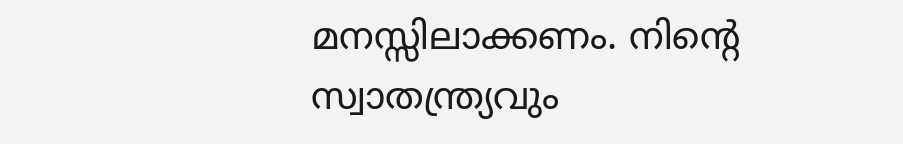മനസ്സിലാക്കണം. നിന്റെ സ്വാതന്ത്ര്യവും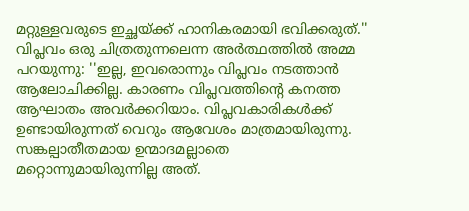മറ്റുള്ളവരുടെ ഇച്ഛയ്ക്ക് ഹാനികരമായി ഭവിക്കരുത്.'' വിപ്ലവം ഒരു ചിത്രതുന്നലെന്ന അര്‍ത്ഥത്തില്‍ അമ്മ പറയുന്നു: ''ഇല്ല, ഇവരൊന്നും വിപ്ലവം നടത്താന്‍ ആലോചിക്കില്ല. കാരണം വിപ്ലവത്തിന്റെ കനത്ത ആഘാതം അവര്‍ക്കറിയാം. വിപ്ലവകാരികള്‍ക്ക് ഉണ്ടായിരുന്നത് വെറും ആവേശം മാത്രമായിരുന്നു. സങ്കല്പാതീതമായ ഉന്മാദമല്ലാതെ മറ്റൊന്നുമായിരുന്നില്ല അത്.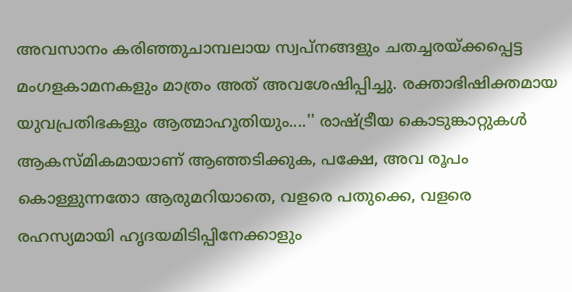അവസാനം കരിഞ്ഞുചാമ്പലായ സ്വപ്നങ്ങളും ചതച്ചരയ്ക്കപ്പെട്ട മംഗളകാമനകളും മാത്രം അത് അവശേഷിപ്പിച്ചു. രക്താഭിഷിക്തമായ യുവപ്രതിഭകളും ആത്മാഹൂതിയും....'' രാഷ്ട്രീയ കൊടുങ്കാറ്റുകള്‍ ആകസ്മികമായാണ് ആഞ്ഞടിക്കുക, പക്ഷേ, അവ രൂപം കൊള്ളുന്നതോ ആരുമറിയാതെ, വളരെ പതുക്കെ, വളരെ രഹസ്യമായി ഹൃദയമിടിപ്പിനേക്കാളും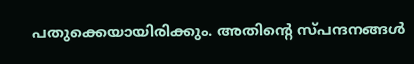പതുക്കെയായിരിക്കും. അതിന്റെ സ്പന്ദനങ്ങള്‍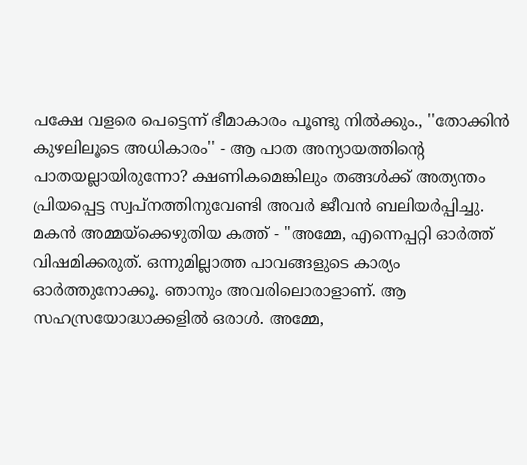പക്ഷേ വളരെ പെട്ടെന്ന് ഭീമാകാരം പൂണ്ടു നില്‍ക്കും., ''തോക്കിന്‍ കുഴലിലൂടെ അധികാരം'' - ആ പാത അന്യായത്തിന്റെ പാതയല്ലായിരുന്നോ? ക്ഷണികമെങ്കിലും തങ്ങള്‍ക്ക് അത്യന്തം പ്രിയപ്പെട്ട സ്വപ്നത്തിനുവേണ്ടി അവര്‍ ജീവന്‍ ബലിയര്‍പ്പിച്ചു. മകന്‍ അമ്മയ്‌ക്കെഴുതിയ കത്ത് - ''അമ്മേ, എന്നെപ്പറ്റി ഓര്‍ത്ത് വിഷമിക്കരുത്. ഒന്നുമില്ലാത്ത പാവങ്ങളുടെ കാര്യം ഓര്‍ത്തുനോക്കൂ. ഞാനും അവരിലൊരാളാണ്. ആ സഹസ്രയോദ്ധാക്കളില്‍ ഒരാള്‍. അമ്മേ,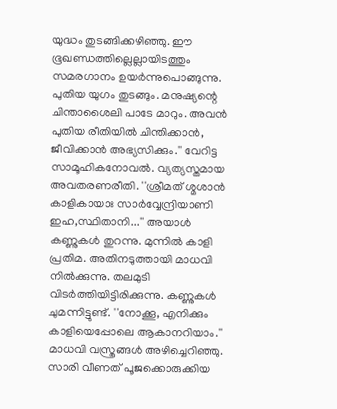യുദ്ധം തുടങ്ങിക്കഴിഞ്ഞു. ഈ ഭൂഖണ്ഡത്തില്ലെല്ലായിടത്തും സമരഗാനം ഉയര്‍ന്നുപൊങ്ങുന്നു. പുതിയ യുഗം തുടങ്ങും. മനുഷ്യന്റെ ചിന്താശൈലി പാടേ മാറും. അവന്‍ പുതിയ രീതിയില്‍ ചിന്തിക്കാന്‍, ജീവിക്കാന്‍ അഭ്യസിക്കും.'' വേറിട്ട സാമൂഹികനോവല്‍. വ്യത്യസ്തമായ അവതരണരീതി. ''ശ്രീമത് ശ്മശാന്‍ കാളികായാഃ സാര്‍വ്വേന്ദ്രിയാണി ഇഹ,സ്ഥിതാനി...'' അയാള്‍ കണ്ണുകള്‍ തുറന്നു. മുന്നില്‍ കാളി പ്രതിമ. അതിനടുത്തായി മാധവി നില്‍ക്കുന്നു. തലമുടി വിടര്‍ത്തിയിട്ടിരിക്കുന്നു. കണ്ണുകള്‍ ചുമന്നിട്ടുണ്ട്. ''നോക്കൂ, എനിക്കും കാളിയെപ്പോലെ ആകാനറിയാം.'' മാധവി വസ്ത്രങ്ങള്‍ അഴിച്ചെറിഞ്ഞു. സാരി വീണത് പൂജക്കൊരുക്കിയ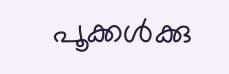പൂക്കള്‍ക്കു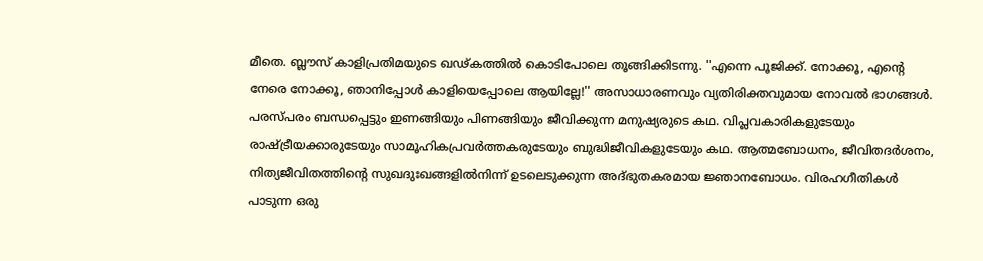മീതെ. ബ്ലൗസ് കാളിപ്രതിമയുടെ ഖഢ്കത്തില്‍ കൊടിപോലെ തൂങ്ങിക്കിടന്നു. ''എന്നെ പൂജിക്ക്. നോക്കൂ, എന്റെ നേരെ നോക്കൂ, ഞാനിപ്പോള്‍ കാളിയെപ്പോലെ ആയില്ലേ!'' അസാധാരണവും വ്യതിരിക്തവുമായ നോവല്‍ ഭാഗങ്ങള്‍. പരസ്പരം ബന്ധപ്പെട്ടും ഇണങ്ങിയും പിണങ്ങിയും ജീവിക്കുന്ന മനുഷ്യരുടെ കഥ. വിപ്ലവകാരികളുടേയും രാഷ്ട്രീയക്കാരുടേയും സാമൂഹികപ്രവര്‍ത്തകരുടേയും ബുദ്ധിജീവികളുടേയും കഥ. ആത്മബോധനം, ജീവിതദര്‍ശനം, നിത്യജീവിതത്തിന്റെ സുഖദുഃഖങ്ങളില്‍നിന്ന് ഉടലെടുക്കുന്ന അദ്ഭുതകരമായ ജ്ഞാനബോധം. വിരഹഗീതികള്‍ പാടുന്ന ഒരു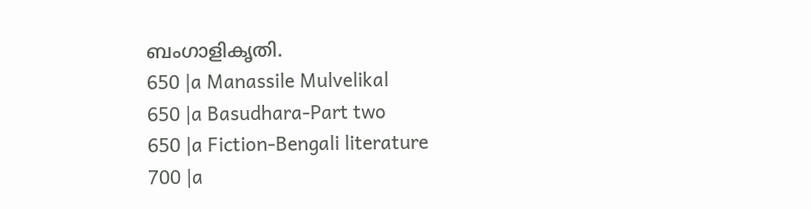ബംഗാളികൃതി.
650 |a Manassile Mulvelikal
650 |a Basudhara-Part two
650 |a Fiction-Bengali literature
700 |a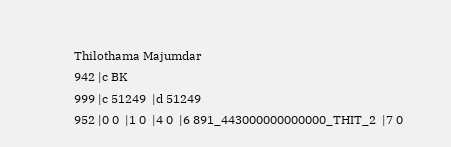Thilothama Majumdar
942 |c BK
999 |c 51249  |d 51249
952 |0 0  |1 0  |4 0  |6 891_443000000000000_THIT_2  |7 0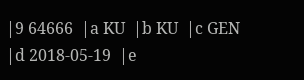|9 64666  |a KU  |b KU  |c GEN  |d 2018-05-19  |e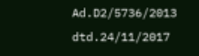Ad.D2/5736/2013 dtd.24/11/2017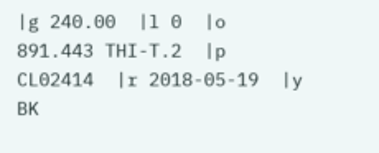|g 240.00  |l 0  |o 891.443 THI-T.2  |p CL02414  |r 2018-05-19  |y BK